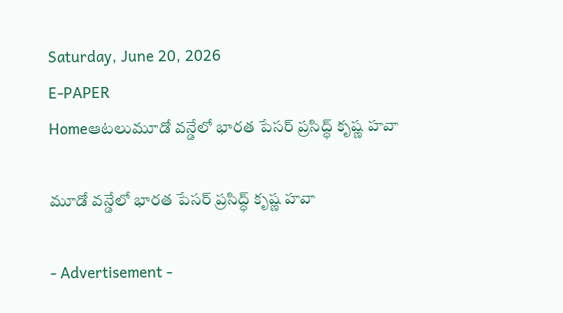Saturday, June 20, 2026
E-PAPER
Homeఆటలుమూడో వన్డేలో భారత పేసర్ ప్రసిద్ధ్‌ కృష్ణ హవా

మూడో వన్డేలో భారత పేసర్ ప్రసిద్ధ్‌ కృష్ణ హవా

- Advertisement -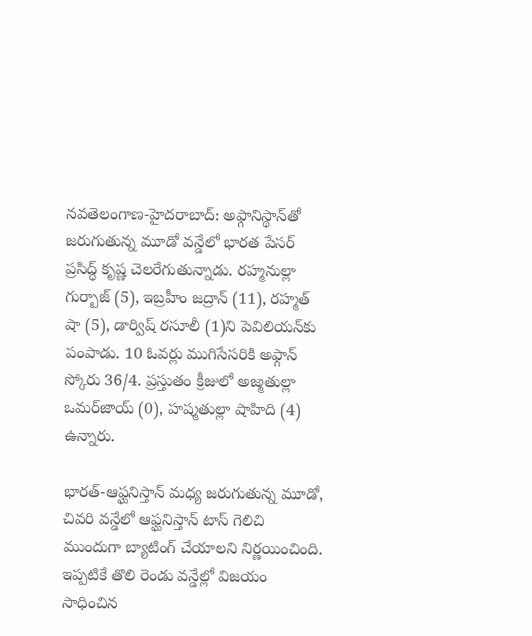నవతెలంగాణ-హైదరాబాద్: అఫ్గానిస్థాన్‌తో జరుగుతున్న మూడో వన్డేలో భారత పేసర్ ప్రసిద్ధ్‌ కృష్ణ చెలరేగుతున్నాడు. రహ్మనుల్లా గుర్బాజ్ (5), ఇబ్రహీం జద్రాన్ (11), రహ్మత్ షా (5), డార్విష్‌ రసూలీ (1)ని పెవిలియన్‌కు పంపాడు. 10 ఓవర్లు ముగిసేసరికి అఫ్గాన్ స్కోరు 36/4. ప్రస్తుతం క్రీజులో అజ్మతుల్లా ఒమర్‌జాయ్ (0), హష్మతుల్లా షాహిది (4) ఉన్నారు.

భారత్-ఆఫ్ఘనిస్తాన్ మధ్య జరుగుతున్న మూడో, చివరి వన్డేలో ఆఫ్ఘనిస్తాన్ టాస్ గెలిచి ముందుగా బ్యాటింగ్ చేయాలని నిర్ణయించింది. ఇప్పటికే తొలి రెండు వన్డేల్లో విజయం సాధించిన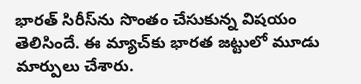భారత్ సిరీస్‌ను సొంతం చేసుకున్న విషయం తెలిసిందే. ఈ మ్యాచ్‌కు భారత జట్టులో మూడు మార్పులు చేశారు.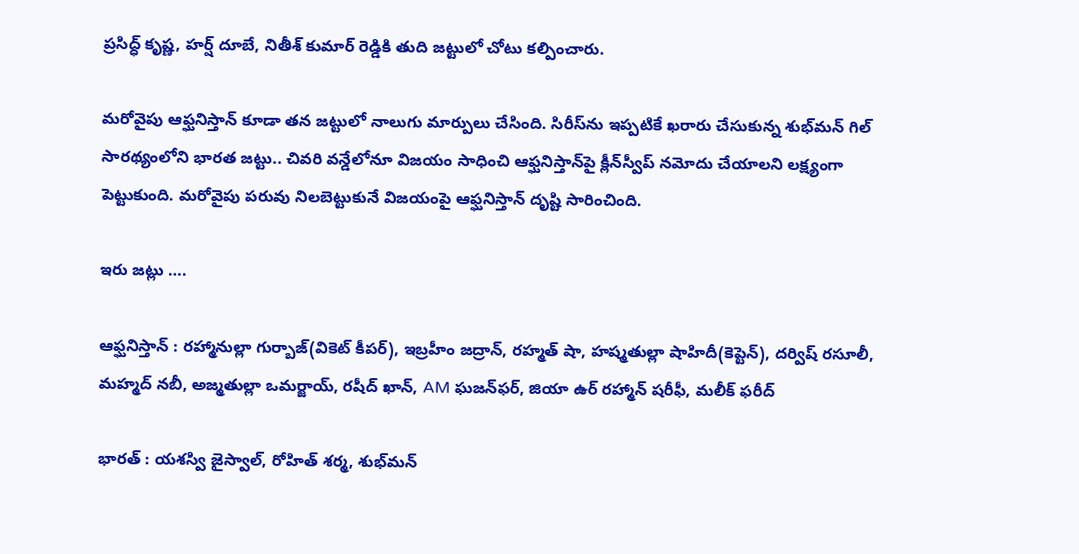ప్రసిద్ధ్ కృష్ణ, హర్ష్ దూబే, నితీశ్ కుమార్ రెడ్డికి తుది జట్టులో చోటు కల్పించారు.

మరోవైపు ఆఫ్ఘనిస్తాన్ కూడా తన జట్టులో నాలుగు మార్పులు చేసింది. సిరీస్‌ను ఇప్పటికే ఖరారు చేసుకున్న శుభ్‌మన్ గిల్ సారథ్యంలోని భారత జట్టు.. చివరి వన్డేలోనూ విజయం సాధించి ఆఫ్ఘనిస్తాన్‌పై క్లీన్‌స్వీప్ నమోదు చేయాలని లక్ష్యంగా పెట్టుకుంది. మరోవైపు పరువు నిలబెట్టుకునే విజయంపై ఆఫ్ఘనిస్తాన్ దృష్టి సారించింది.

ఇరు జట్లు ….

ఆఫ్ఘనిస్తాన్ : రహ్మానుల్లా గుర్బాజ్(వికెట్ కీపర్), ఇబ్రహీం జద్రాన్, రహ్మత్ షా, హష్మతుల్లా షాహిదీ(కెప్టెన్), దర్విష్ రసూలీ, మహ్మద్ నబీ, అజ్మతుల్లా ఒమర్జాయ్, రషీద్ ఖాన్, AM ఘజన్‌ఫర్, జియా ఉర్ రహ్మాన్ షరీఫీ, మలీక్ ఫరీద్

భారత్ : యశస్వి జైస్వాల్, రోహిత్ శర్మ, శుభ్‌మన్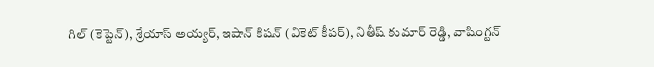గిల్ (కెప్టెన్), శ్రేయాస్ అయ్యర్, ఇషాన్ కిషన్ (వికెట్ కీపర్), నితీష్ కుమార్ రెడ్డి, వాషింగ్టన్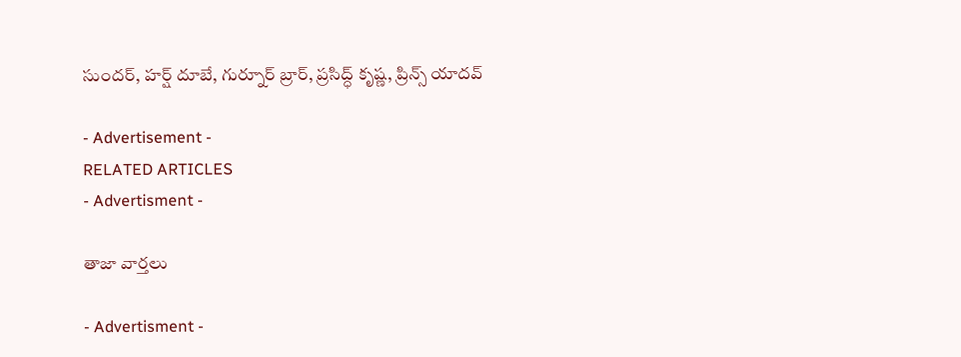సుందర్, హర్ష్ దూబే, గుర్నూర్ బ్రార్, ప్రసిద్ధ్ కృష్ణ, ప్రిన్స్ యాదవ్

- Advertisement -
RELATED ARTICLES
- Advertisment -

తాజా వార్తలు

- Advertisment -